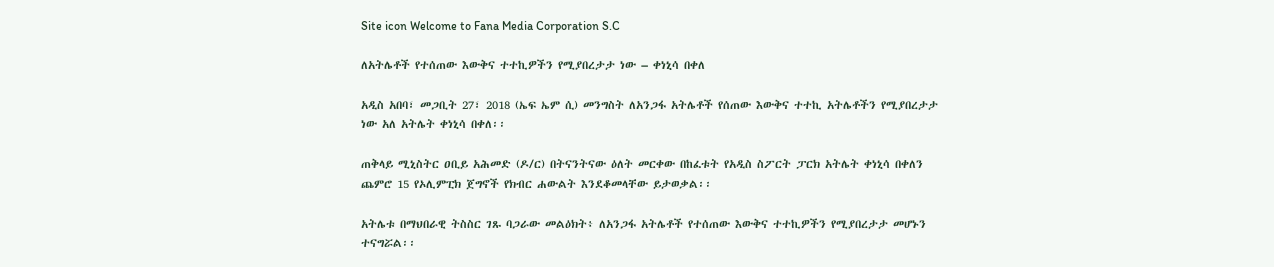Site icon Welcome to Fana Media Corporation S.C

ለአትሌቶች የተሰጠው እውቅና ተተኪዎችን የሚያበረታታ ነው – ቀነኒሳ በቀለ

አዲስ አበባ፣ መጋቢት 27፣ 2018 (ኤፍ ኤም ሲ) መንግስት ለአንጋፋ አትሌቶች የሰጠው እውቅና ተተኪ አትሌቶችን የሚያበረታታ ነው አለ አትሌት ቀነኒሳ በቀለ፡፡

ጠቅላይ ሚኒስትር ዐቢይ አሕመድ (ዶ/ር) በትናንትናው ዕለት መርቀው በከፈቱት የአዲስ ስፖርት ፓርክ አትሌት ቀነኒሳ በቀለን ጨምሮ 15 የኦሊምፒክ ጀግኖች የክብር ሐውልት እንደቆመላቸው ይታወቃል፡፡

አትሌቱ በማህበራዊ ትስስር ገጹ ባጋራው መልዕክት፥ ለአንጋፋ አትሌቶች የተሰጠው እውቅና ተተኪዎችን የሚያበረታታ መሆኑን ተናግሯል፡፡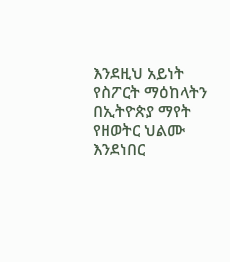እንደዚህ አይነት የስፖርት ማዕከላትን በኢትዮጵያ ማየት የዘወትር ህልሙ እንደነበር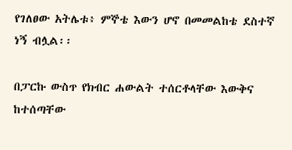የገለፀው አትሌቱ፥ ምኞቴ እውን ሆኖ በመመልከቴ ደስተኛ ነኝ ብሏል፡፡

በፓርኩ ውስጥ የክብር ሐውልት ተሰርቶላቸው እውቅና ከተሰጣቸው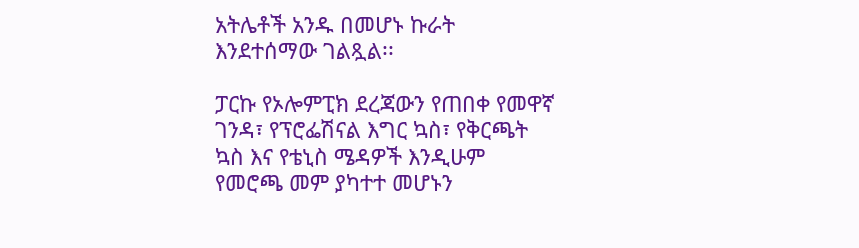አትሌቶች አንዱ በመሆኑ ኩራት እንደተሰማው ገልጿል፡፡

ፓርኩ የኦሎምፒክ ደረጃውን የጠበቀ የመዋኛ ገንዳ፣ የፕሮፌሽናል እግር ኳስ፣ የቅርጫት ኳስ እና የቴኒስ ሜዳዎች እንዲሁም የመሮጫ መም ያካተተ መሆኑን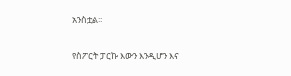አንስቷል፡፡

የስፖርት ፓርኩ እውን እንዲሆን እና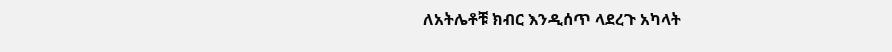ለአትሌቶቹ ክብር እንዲሰጥ ላደረጉ አካላት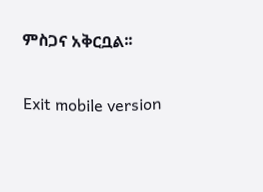ምስጋና አቅርቧል፡፡

Exit mobile version